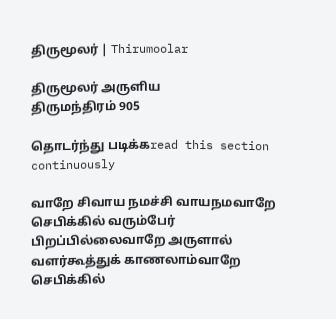திருமூலர் | Thirumoolar

திருமூலர் அருளிய
திருமந்திரம் 905

தொடர்ந்து படிக்கread this section continuously

வாறே சிவாய நமச்சி வாயநமவாறே செபிக்கில் வரும்பேர் பிறப்பில்லைவாறே அருளால் வளர்கூத்துக் காணலாம்வாறே செபிக்கில்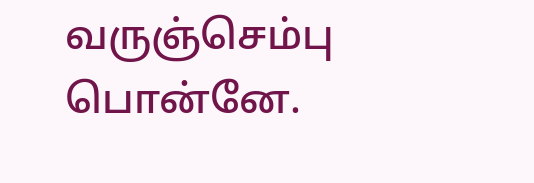வருஞ்செம்பு பொன்னே.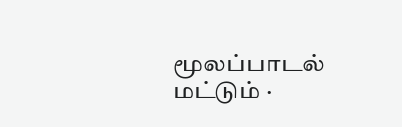மூலப்பாடல் மட்டும் ·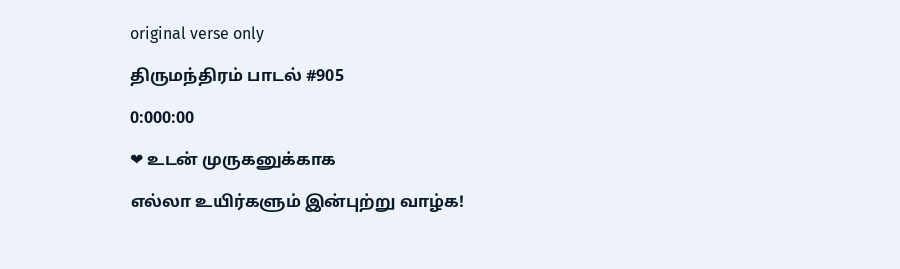original verse only

திருமந்திரம் பாடல் #905

0:000:00

❤ உடன் முருகனுக்காக

எல்லா உயிர்களும் இன்புற்று வாழ்க!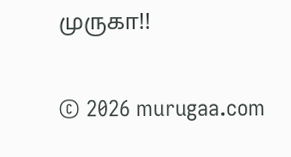முருகா!!

© 2026 murugaa.com